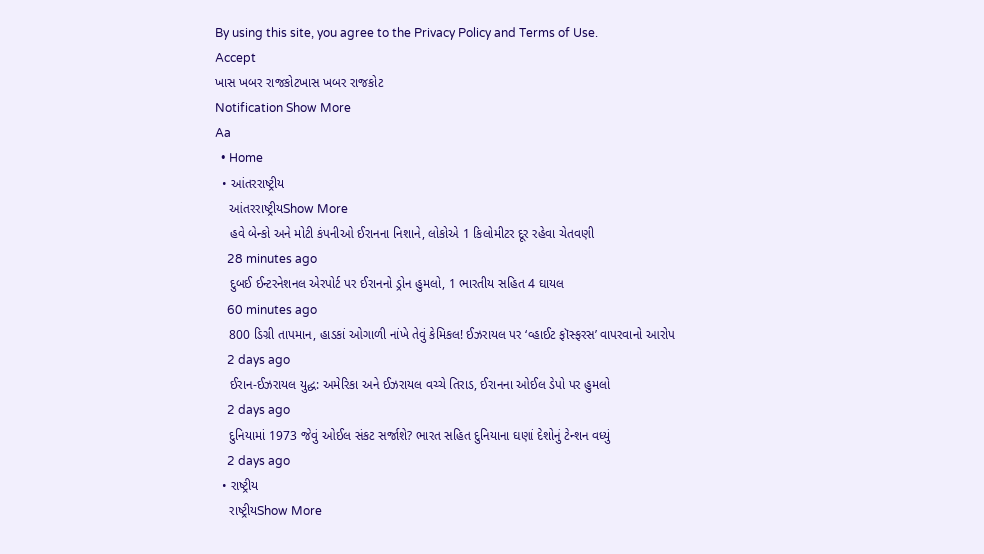By using this site, you agree to the Privacy Policy and Terms of Use.
Accept
ખાસ ખબર રાજકોટખાસ ખબર રાજકોટ
Notification Show More
Aa
  • Home
  • આંતરરાષ્ટ્રીય
    આંતરરાષ્ટ્રીયShow More
    હવે બેન્કો અને મોટી કંપનીઓ ઈરાનના નિશાને, લોકોએ 1 કિલોમીટર દૂર રહેવા ચેતવણી
    28 minutes ago
    દુબઈ ઈન્ટરનેશનલ એરપોર્ટ પર ઈરાનનો ડ્રોન હુમલો, 1 ભારતીય સહિત 4 ઘાયલ
    60 minutes ago
    800 ડિગ્રી તાપમાન, હાડકાં ઓગાળી નાંખે તેવું કેમિકલ! ઈઝરાયલ પર ‘વ્હાઈટ ફૉસ્ફરસ’ વાપરવાનો આરોપ
    2 days ago
    ઈરાન-ઈઝરાયલ યુદ્ધ: અમેરિકા અને ઈઝરાયલ વચ્ચે તિરાડ, ઈરાનના ઓઈલ ડેપો પર હુમલો
    2 days ago
    દુનિયામાં 1973 જેવું ઓઈલ સંકટ સર્જાશે? ભારત સહિત દુનિયાના ઘણાં દેશોનું ટેન્શન વધ્યું
    2 days ago
  • રાષ્ટ્રીય
    રાષ્ટ્રીયShow More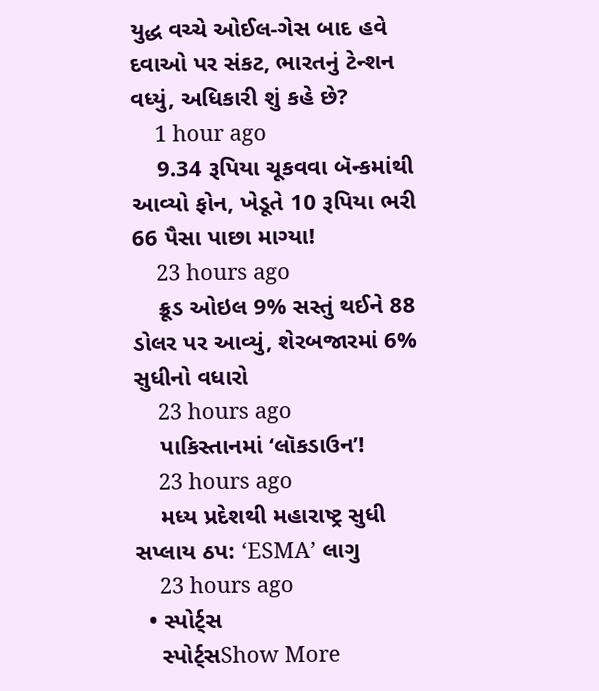યુદ્ધ વચ્ચે ઓઈલ-ગેસ બાદ હવે દવાઓ પર સંકટ, ભારતનું ટેન્શન વધ્યું, અધિકારી શું કહે છે?
    1 hour ago
    9.34 રૂપિયા ચૂકવવા બૅન્કમાંથી આવ્યો ફોન, ખેડૂતે 10 રૂપિયા ભરી 66 પૈસા પાછા માગ્યા!
    23 hours ago
    ક્રૂડ ઓઇલ 9% સસ્તું થઈને 88 ડોલર પર આવ્યું, શેરબજારમાં 6% સુધીનો વધારો
    23 hours ago
    પાકિસ્તાનમાં ‘લૉકડાઉન’!
    23 hours ago
    મધ્ય પ્રદેશથી મહારાષ્ટ્ર સુધી સપ્લાય ઠપ: ‘ESMA’ લાગુ
    23 hours ago
  • સ્પોર્ટ્સ
    સ્પોર્ટ્સShow More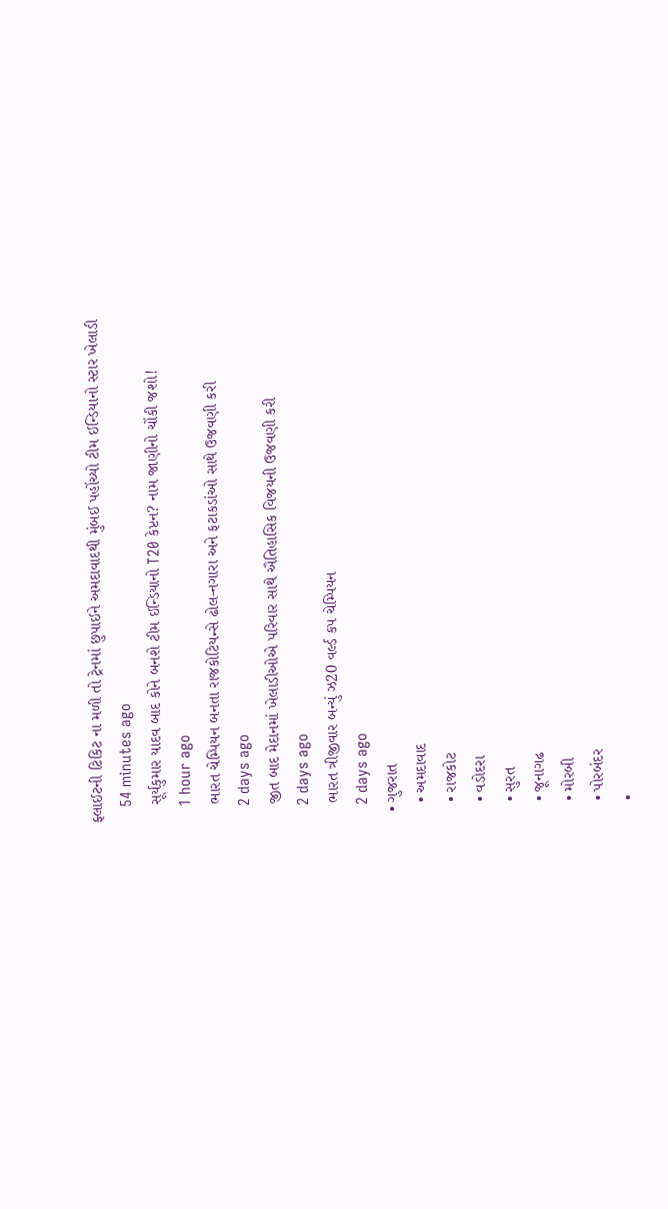ફ્લાઈટની ટિકિટ ના મળી તો ટ્રેનમાં છુપાઈને અમદાવાદથી મુંબઈ પહોંચ્યો ટીમ ઈન્ડિયાનો સ્ટાર ખેલાડી
    54 minutes ago
    સૂર્યકુમાર યાદવ બાદ કોને બનશે ટીમ ઈન્ડિયાનો T20 કેપ્ટન? નામ જાણીનો ચોંકી જશો!
    1 hour ago
    ભારત ચેમ્પિયન બનતા રાજકોટિયન્સે ઢોલ-નગારા અને ફટાકડાંઓ સાથે ઉજવણી કરી
    2 days ago
    જીત બાદ મેદાનમાં ખેલાડીઓએ પરિવાર સાથે ઐતિહાસિક વિજયની ઉજવણી કરી
    2 days ago
    ભારત ત્રીજીવાર બન્યું ઝ20 વર્લ્ડ કપ ચેમ્પિયન
    2 days ago
  • ગુજરાત
    • અમદાવાદ
    • રાજકોટ
    • વડોદરા
    • સુરત
    • જૂનાગઢ
    • મોરબી
    • પોરબંદર
    •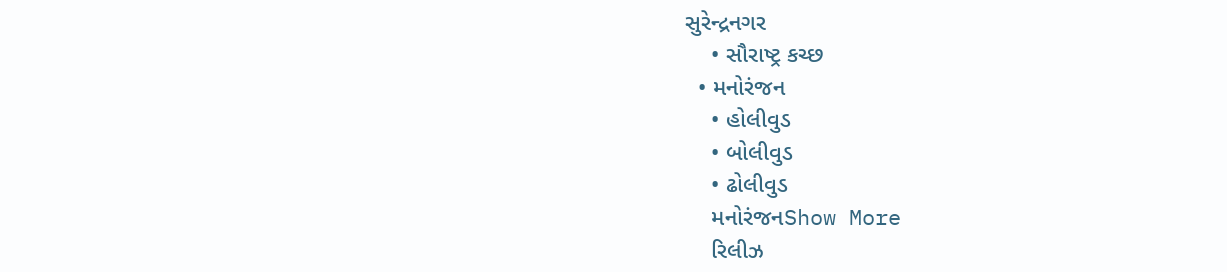સુરેન્દ્રનગર
    • સૌરાષ્ટ્ર કચ્છ
  • મનોરંજન
    • હોલીવુડ
    • બોલીવુડ
    • ઢોલીવુડ
    મનોરંજનShow More
    રિલીઝ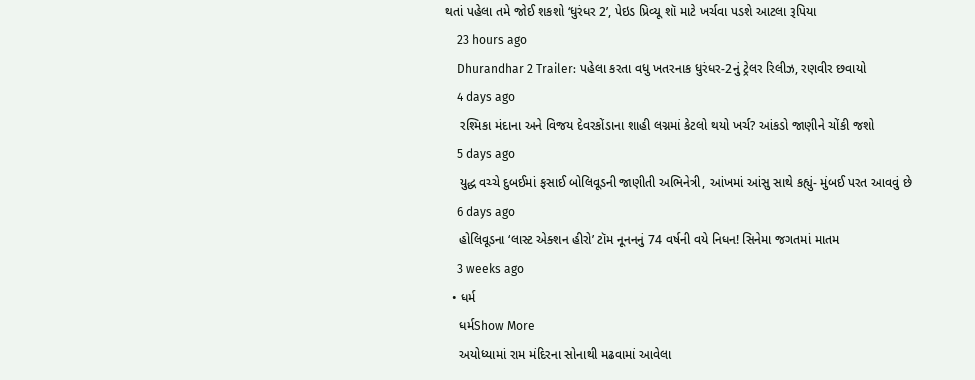થતાં પહેલા તમે જોઈ શકશો ‘ધુરંધર 2’, પેઇડ પ્રિવ્યૂ શૉ માટે ખર્ચવા પડશે આટલા રૂપિયા
    23 hours ago
    Dhurandhar 2 Trailer: પહેલા કરતા વધુ ખતરનાક ધુરંધર-2નું ટ્રેલર રિલીઝ, રણવીર છવાયો
    4 days ago
    રશ્મિકા મંદાના અને વિજય દેવરકોંડાના શાહી લગ્નમાં કેટલો થયો ખર્ચ? આંકડો જાણીને ચોંકી જશો
    5 days ago
    યુદ્ધ વચ્ચે દુબઈમાં ફસાઈ બોલિવૂડની જાણીતી અભિનેત્રી, આંખમાં આંસુ સાથે કહ્યું- મુંબઈ પરત આવવું છે
    6 days ago
    હોલિવૂડના ‘લાસ્ટ એક્શન હીરો’ ટૉમ નૂનનનું 74 વર્ષની વયે નિધન! સિનેમા જગતમાં માતમ
    3 weeks ago
  • ધર્મ
    ધર્મShow More
    અયોધ્યામાં રામ મંદિરના સોનાથી મઢવામાં આવેલા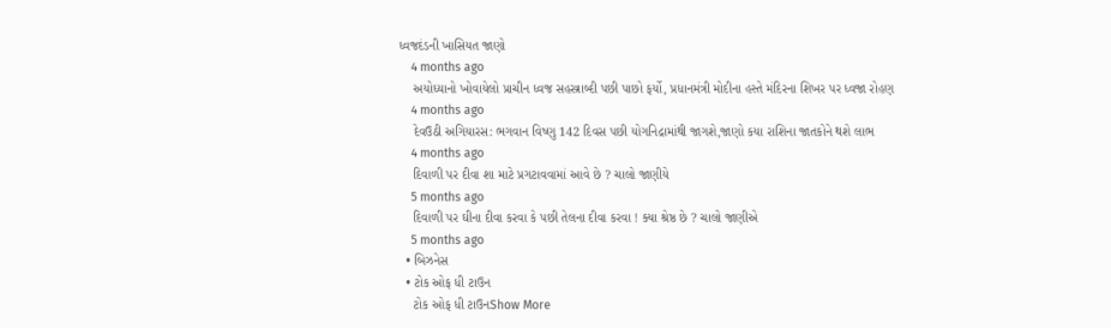ધ્વજદંડની ખાસિયત જાણો
    4 months ago
    અયોધ્યાનો ખોવાયેલો પ્રાચીન ધ્વજ સહસ્ત્રાબ્દી પછી પાછો ફર્યો, પ્રધાનમંત્રી મોદીના હસ્તે મંદિરના શિખર પર ધ્વજા રોહણ
    4 months ago
    દેવઉઠી અગિયારસ: ભગવાન વિષ્ણુ 142 દિવસ પછી યોગનિદ્રામાંથી જાગશે,જાણો કયા રાશિના જાતકોને થશે લાભ
    4 months ago
    દિવાળી પર દીવા શા માટે પ્રગટાવવામાં આવે છે ? ચાલો જાણીયે
    5 months ago
    દિવાળી પર ઘીના દીવા કરવા કે પછી તેલના દીવા કરવા ! ક્યા શ્રેષ્ઠ છે ? ચાલો જાણીએ
    5 months ago
  • બિઝનેસ
  • ટોક ઓફ ધી ટાઉન
    ટોક ઓફ ધી ટાઉનShow More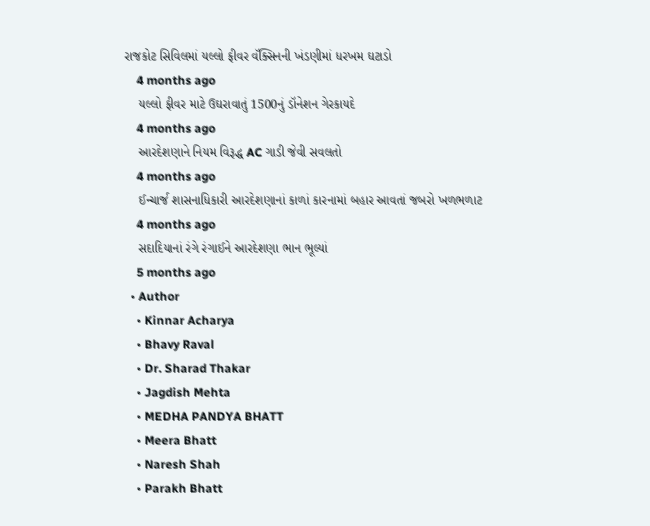રાજકોટ સિવિલમાં યલ્લો ફીવર વૅક્સિનની ખંડણીમાં ધરખમ ઘટાડો
    4 months ago
    યલ્લો ફીવર માટે ઉઘરાવાતું 1500નું ડૉનેશન ગેરકાયદે
    4 months ago
    આરદેશણાને નિયમ વિરૂદ્ધ AC ગાડી જેવી સવલતો
    4 months ago
    ઈન્ચાર્જ શાસનાધિકારી આરદેશણાનાં કાળાં કારનામાં બહાર આવતાં જબરો ખળભળાટ
    4 months ago
    સદાદિયાનાં રંગે રંગાઈને આરદેશણા ભાન ભૂલ્યાં
    5 months ago
  • Author
    • Kinnar Acharya
    • Bhavy Raval
    • Dr. Sharad Thakar
    • Jagdish Mehta
    • MEDHA PANDYA BHATT
    • Meera Bhatt
    • Naresh Shah
    • Parakh Bhatt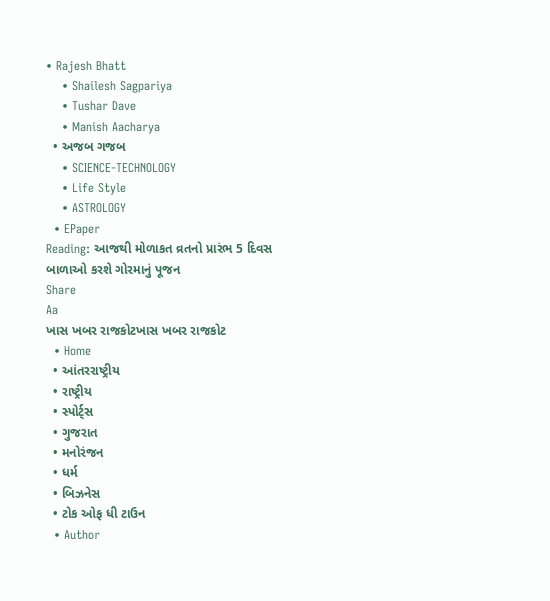• Rajesh Bhatt
    • Shailesh Sagpariya
    • Tushar Dave
    • Manish Aacharya
  • અજબ ગજબ
    • SCIENCE-TECHNOLOGY
    • Life Style
    • ASTROLOGY
  • EPaper
Reading: આજથી મોળાકત વ્રતનો પ્રારંભ 5 દિવસ બાળાઓ કરશે ગોરમાનું પૂજન
Share
Aa
ખાસ ખબર રાજકોટખાસ ખબર રાજકોટ
  • Home
  • આંતરરાષ્ટ્રીય
  • રાષ્ટ્રીય
  • સ્પોર્ટ્સ
  • ગુજરાત
  • મનોરંજન
  • ધર્મ
  • બિઝનેસ
  • ટોક ઓફ ધી ટાઉન
  • Author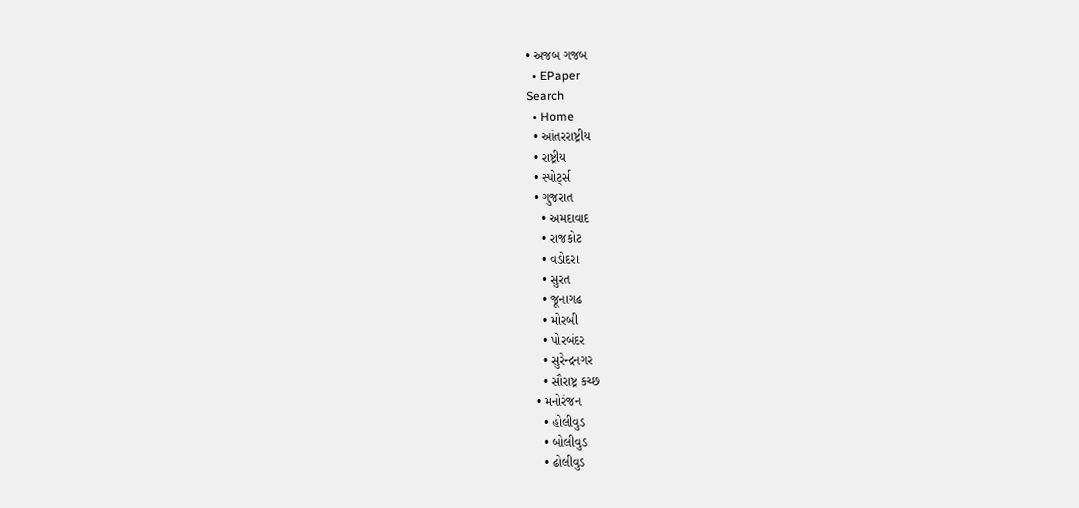• અજબ ગજબ
  • EPaper
Search
  • Home
  • આંતરરાષ્ટ્રીય
  • રાષ્ટ્રીય
  • સ્પોર્ટ્સ
  • ગુજરાત
    • અમદાવાદ
    • રાજકોટ
    • વડોદરા
    • સુરત
    • જૂનાગઢ
    • મોરબી
    • પોરબંદર
    • સુરેન્દ્રનગર
    • સૌરાષ્ટ્ર કચ્છ
  • મનોરંજન
    • હોલીવુડ
    • બોલીવુડ
    • ઢોલીવુડ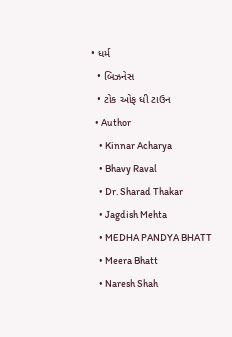• ધર્મ
  • બિઝનેસ
  • ટોક ઓફ ધી ટાઉન
  • Author
    • Kinnar Acharya
    • Bhavy Raval
    • Dr. Sharad Thakar
    • Jagdish Mehta
    • MEDHA PANDYA BHATT
    • Meera Bhatt
    • Naresh Shah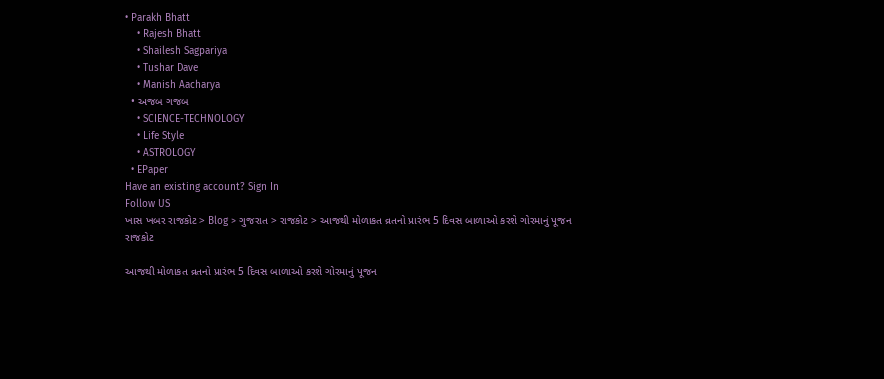• Parakh Bhatt
    • Rajesh Bhatt
    • Shailesh Sagpariya
    • Tushar Dave
    • Manish Aacharya
  • અજબ ગજબ
    • SCIENCE-TECHNOLOGY
    • Life Style
    • ASTROLOGY
  • EPaper
Have an existing account? Sign In
Follow US
ખાસ ખબર રાજકોટ > Blog > ગુજરાત > રાજકોટ > આજથી મોળાકત વ્રતનો પ્રારંભ 5 દિવસ બાળાઓ કરશે ગોરમાનું પૂજન
રાજકોટ

આજથી મોળાકત વ્રતનો પ્રારંભ 5 દિવસ બાળાઓ કરશે ગોરમાનું પૂજન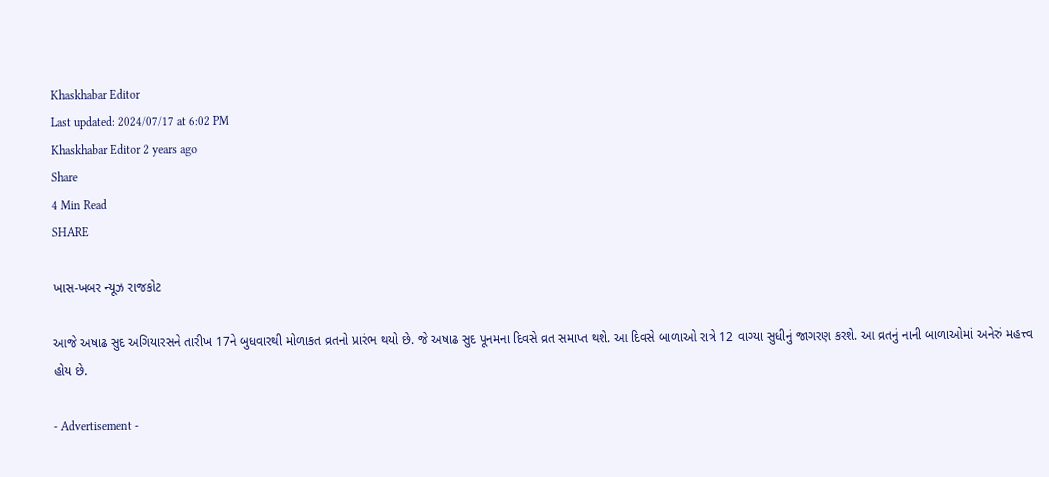Khaskhabar Editor
Last updated: 2024/07/17 at 6:02 PM
Khaskhabar Editor 2 years ago
Share
4 Min Read
SHARE

ખાસ-ખબર ન્યૂઝ રાજકોટ

આજે અષાઢ સુદ અગિયારસને તારીખ 17ને બુધવારથી મોળાકત વ્રતનો પ્રારંભ થયો છે. જે અષાઢ સુદ પૂનમના દિવસે વ્રત સમાપ્ત થશે. આ દિવસે બાળાઓ રાત્રે 12 વાગ્યા સુધીનું જાગરણ કરશે. આ વ્રતનું નાની બાળાઓમાં અનેરું મહત્ત્વ હોય છે.

- Advertisement -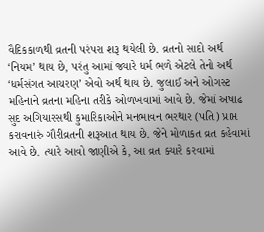વૈદિકકાળથી વ્રતની પરંપરા શરૂ થયેલી છે. વ્રતનો સાદો અર્થ ‘નિયમ’ થાય છે, પરંતુ આમાં જ્યારે ધર્મ ભળે એટલે તેનો અર્થ ‘ધર્મસંગત આચરણ’ એવો અર્થ થાય છે. જુલાઈ અને ઓગસ્ટ મહિનાને વ્રતના મહિના તરીકે ઓળખવામાં આવે છે. જેમાં અષાઢ સુદ અગિયારસથી કુમારિકાઓને મનભાવન ભરથાર (પતિ) પ્રાપ્ત કરાવનારું ગૌરીવ્રતની શરૂઆત થાય છે. જેને મોળાકત વ્રત કહેવામાં આવે છે. ત્યારે આવો જાણીએ કે, આ વ્રત ક્યારે કરવામાં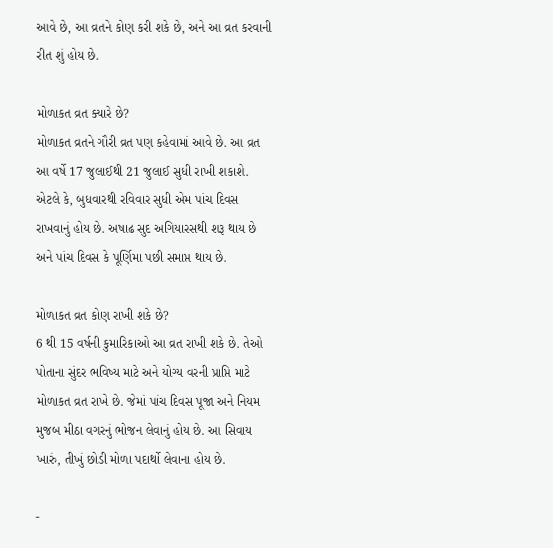આવે છે, આ વ્રતને કોણ કરી શકે છે, અને આ વ્રત કરવાની રીત શું હોય છે.

મોળાકત વ્રત ક્યારે છે?
મોળાકત વ્રતને ગૌરી વ્રત પણ કહેવામાં આવે છે. આ વ્રત આ વર્ષે 17 જુલાઈથી 21 જુલાઈ સુધી રાખી શકાશે. એટલે કે, બુધવારથી રવિવાર સુધી એમ પાંચ દિવસ રાખવાનું હોય છે. અષાઢ સુદ અગિયારસથી શરૂ થાય છે અને પાંચ દિવસ કે પૂર્ણિમા પછી સમાપ્ત થાય છે.

મોળાકત વ્રત કોણ રાખી શકે છે?
6 થી 15 વર્ષની કુમારિકાઓ આ વ્રત રાખી શકે છે. તેઓ પોતાના સુંદર ભવિષ્ય માટે અને યોગ્ય વરની પ્રાપ્તિ માટે મોળાકત વ્રત રાખે છે. જેમાં પાંચ દિવસ પૂજા અને નિયમ મુજબ મીઠા વગરનું ભોજન લેવાનું હોય છે. આ સિવાય ખારું, તીખું છોડી મોળા પદાર્થો લેવાના હોય છે.

-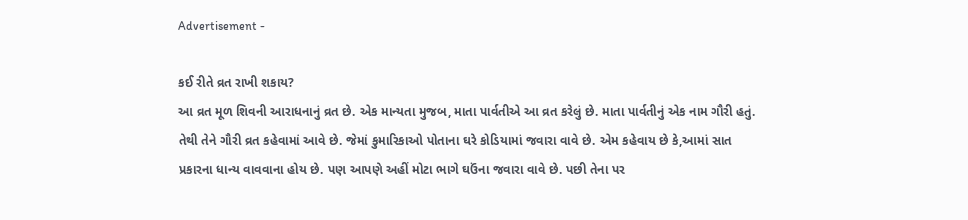Advertisement -

કઈ રીતે વ્રત રાખી શકાય?
આ વ્રત મૂળ શિવની આરાધનાનું વ્રત છે. એક માન્યતા મુજબ, માતા પાર્વતીએ આ વ્રત કરેલું છે. માતા પાર્વતીનું એક નામ ગૌરી હતું. તેથી તેને ગૌરી વ્રત કહેવામાં આવે છે. જેમાં કુમારિકાઓ પોતાના ઘરે કોડિયામાં જવારા વાવે છે. એમ કહેવાય છે કે,આમાં સાત પ્રકારના ધાન્ય વાવવાના હોય છે. પણ આપણે અહીં મોટા ભાગે ઘઉંના જવારા વાવે છે. પછી તેના પર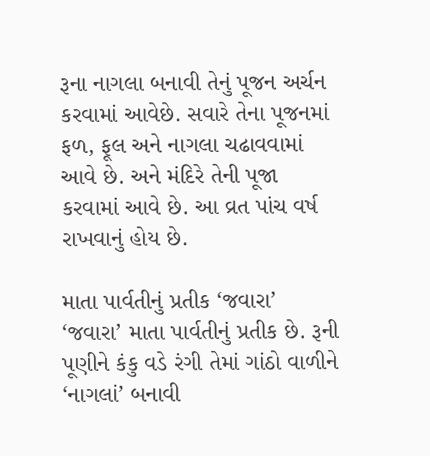રૂના નાગલા બનાવી તેનું પૂજન અર્ચન કરવામાં આવેછે. સવારે તેના પૂજનમાં ફળ, ફૂલ અને નાગલા ચઢાવવામાં આવે છે. અને મંદિરે તેની પૂજા કરવામાં આવે છે. આ વ્રત પાંચ વર્ષ રાખવાનું હોય છે.

માતા પાર્વતીનું પ્રતીક ‘જવારા’
‘જવારા’ માતા પાર્વતીનું પ્રતીક છે. રૂની પૂણીને કંકુ વડે રંગી તેમાં ગાંઠો વાળીને ‘નાગલાં’ બનાવી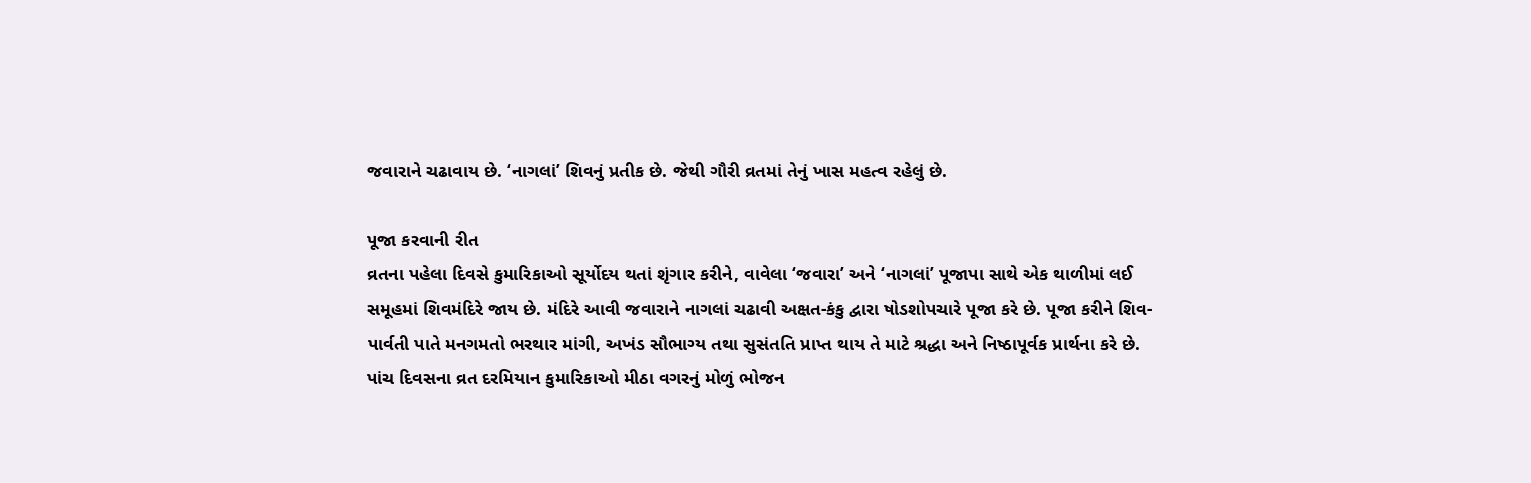જવારાને ચઢાવાય છે. ‘નાગલાં’ શિવનું પ્રતીક છે. જેથી ગૌરી વ્રતમાં તેનું ખાસ મહત્વ રહેલું છે.

પૂજા કરવાની રીત
વ્રતના પહેલા દિવસે કુમારિકાઓ સૂર્યોદય થતાં શૃંગાર કરીને, વાવેલા ‘જવારા’ અને ‘નાગલાં’ પૂજાપા સાથે એક થાળીમાં લઈ સમૂહમાં શિવમંદિરે જાય છે. મંદિરે આવી જવારાને નાગલાં ચઢાવી અક્ષત-કંકુ દ્વારા ષોડશોપચારે પૂજા કરે છે. પૂજા કરીને શિવ-પાર્વતી પાતે મનગમતો ભરથાર માંગી, અખંડ સૌભાગ્ય તથા સુસંતતિ પ્રાપ્ત થાય તે માટે શ્રદ્ધા અને નિષ્ઠાપૂર્વક પ્રાર્થના કરે છે. પાંચ દિવસના વ્રત દરમિયાન કુમારિકાઓ મીઠા વગરનું મોળું ભોજન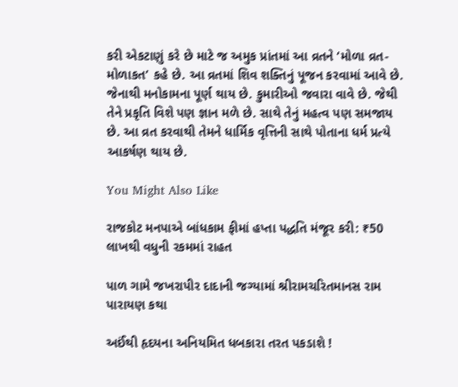કરી એકટાણું કરે છે માટે જ અમુક પ્રાંતમાં આ વ્રતને ‘મોળા વ્રત-મોળાકત’ કહે છે. આ વ્રતમાં શિવ શક્તિનું પૂજન કરવામાં આવે છે. જેનાથી મનોકામના પૂર્ણ થાય છે. કુમારીઓ જવારા વાવે છે. જેથી તેને પ્રકૃતિ વિશે પણ જ્ઞાન મળે છે. સાથે તેનું મહત્વ પણ સમજાય છે. આ વ્રત કરવાથી તેમને ધાર્મિક વૃત્તિની સાથે પોતાના ધર્મ પ્રત્યે આકર્ષણ થાય છે.

You Might Also Like

રાજકોટ મનપાએ બાંધકામ ફીમાં હપ્તા પદ્ધતિ મંજૂર કરી: ₹50 લાખથી વધુની રકમમાં રાહત

પાળ ગામે જખરાપીર દાદાની જગ્યામાં શ્રીરામચરિતમાનસ રામ પારાયણ કથા

અઈંથી હૃદયના અનિયમિત ધબકારા તરત પકડાશે !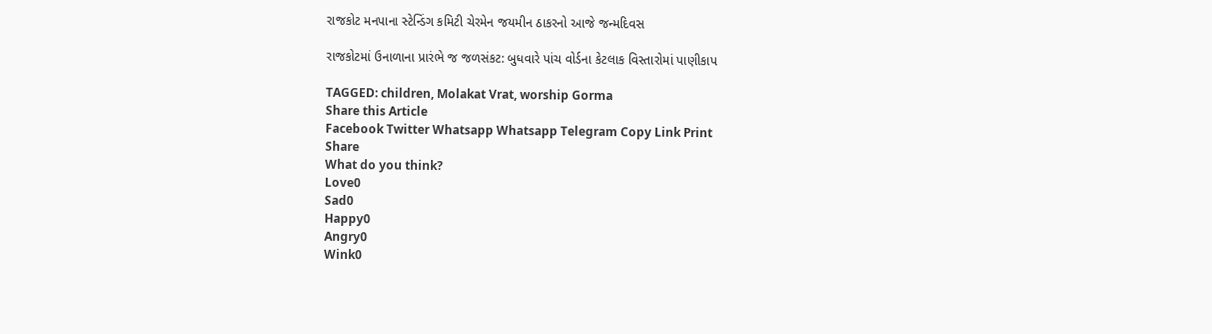રાજકોટ મનપાના સ્ટેન્ડિંગ કમિટી ચેરમેન જયમીન ઠાકરનો આજે જન્મદિવસ

રાજકોટમાં ઉનાળાના પ્રારંભે જ જળસંકટ: બુધવારે પાંચ વોર્ડના કેટલાક વિસ્તારોમાં પાણીકાપ

TAGGED: children, Molakat Vrat, worship Gorma
Share this Article
Facebook Twitter Whatsapp Whatsapp Telegram Copy Link Print
Share
What do you think?
Love0
Sad0
Happy0
Angry0
Wink0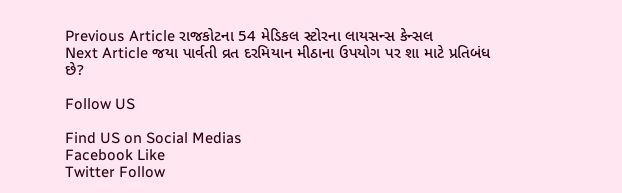Previous Article રાજકોટના 54 મેડિકલ સ્ટોરના લાયસન્સ કેન્સલ
Next Article જયા પાર્વતી વ્રત દરમિયાન મીઠાના ઉપયોગ પર શા માટે પ્રતિબંધ છે?

Follow US

Find US on Social Medias
Facebook Like
Twitter Follow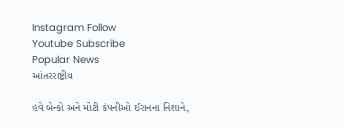Instagram Follow
Youtube Subscribe
Popular News
આંતરરાષ્ટ્રીય

હવે બેન્કો અને મોટી કંપનીઓ ઈરાનના નિશાને,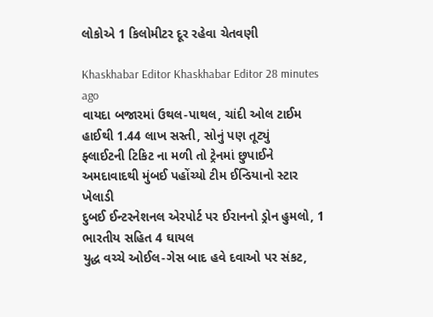લોકોએ 1 કિલોમીટર દૂર રહેવા ચેતવણી

Khaskhabar Editor Khaskhabar Editor 28 minutes ago
વાયદા બજારમાં ઉથલ-પાથલ, ચાંદી ઓલ ટાઈમ હાઈથી 1.44 લાખ સસ્તી, સોનું પણ તૂટ્યું
ફ્લાઈટની ટિકિટ ના મળી તો ટ્રેનમાં છુપાઈને અમદાવાદથી મુંબઈ પહોંચ્યો ટીમ ઈન્ડિયાનો સ્ટાર ખેલાડી
દુબઈ ઈન્ટરનેશનલ એરપોર્ટ પર ઈરાનનો ડ્રોન હુમલો, 1 ભારતીય સહિત 4 ઘાયલ
યુદ્ધ વચ્ચે ઓઈલ-ગેસ બાદ હવે દવાઓ પર સંકટ,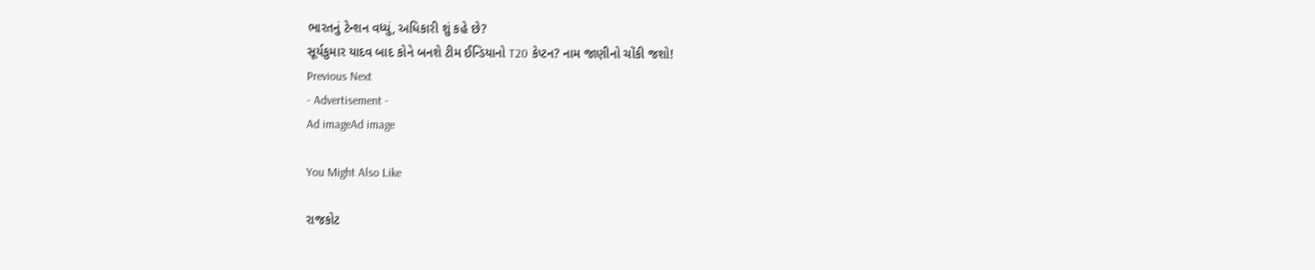ભારતનું ટેન્શન વધ્યું, અધિકારી શું કહે છે?
સૂર્યકુમાર યાદવ બાદ કોને બનશે ટીમ ઈન્ડિયાનો T20 કેપ્ટન? નામ જાણીનો ચોંકી જશો!
Previous Next
- Advertisement -
Ad imageAd image

You Might Also Like

રાજકોટ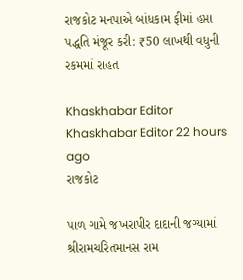રાજકોટ મનપાએ બાંધકામ ફીમાં હપ્તા પદ્ધતિ મંજૂર કરી: ₹50 લાખથી વધુની રકમમાં રાહત

Khaskhabar Editor Khaskhabar Editor 22 hours ago
રાજકોટ

પાળ ગામે જખરાપીર દાદાની જગ્યામાં શ્રીરામચરિતમાનસ રામ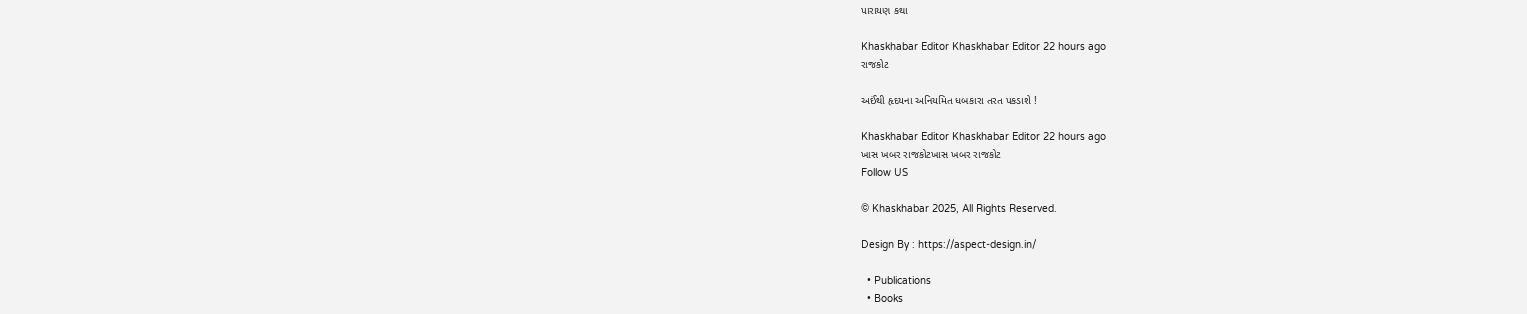પારાયણ કથા

Khaskhabar Editor Khaskhabar Editor 22 hours ago
રાજકોટ

અઈંથી હૃદયના અનિયમિત ધબકારા તરત પકડાશે !

Khaskhabar Editor Khaskhabar Editor 22 hours ago
ખાસ ખબર રાજકોટખાસ ખબર રાજકોટ
Follow US

© Khaskhabar 2025, All Rights Reserved.

Design By : https://aspect-design.in/

  • Publications
  • Books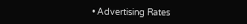• Advertising Rates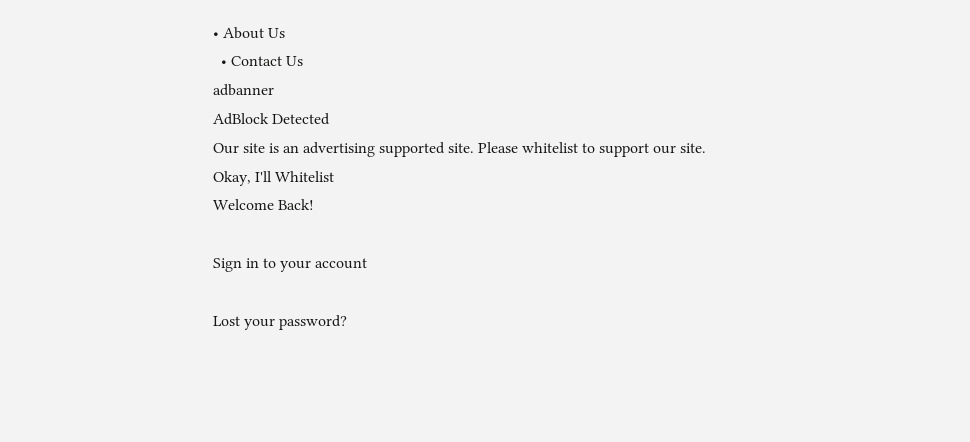• About Us
  • Contact Us
adbanner
AdBlock Detected
Our site is an advertising supported site. Please whitelist to support our site.
Okay, I'll Whitelist
Welcome Back!

Sign in to your account

Lost your password?